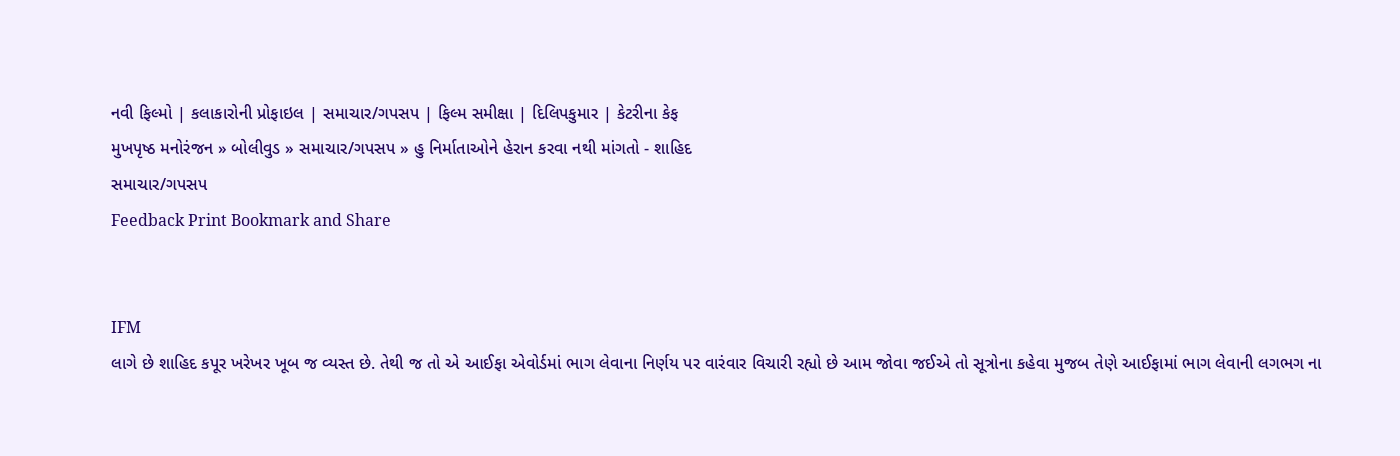નવી ફિલ્મો | કલાકારોની પ્રોફાઇલ | સમાચાર/ગપસપ | ફિલ્મ સમીક્ષા | દિલિપકુમાર | કેટરીના કેફ
મુખપૃષ્ઠ મનોરંજન » બોલીવુડ » સમાચાર/ગપસપ » હુ નિર્માતાઓને હેરાન કરવા નથી માંગતો - શાહિદ
સમાચાર/ગપસપ
Feedback Print Bookmark and Share


IFM
લાગે છે શાહિદ કપૂર ખરેખર ખૂબ જ વ્યસ્ત છે. તેથી જ તો એ આઈફા એવોર્ડમાં ભાગ લેવાના નિર્ણય પર વારંવાર વિચારી રહ્યો છે આમ જોવા જઈએ તો સૂત્રોના કહેવા મુજબ તેણે આઈફામાં ભાગ લેવાની લગભગ ના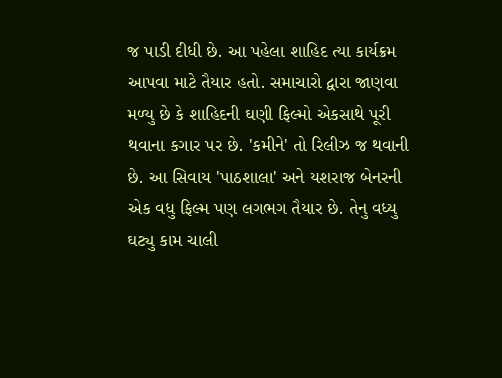જ પાડી દીધી છે. આ પહેલા શાહિદ ત્યા કાર્યક્રમ આપવા માટે તૈયાર હતો. સમાચારો દ્વારા જાણવા મળ્યુ છે કે શાહિદની ઘણી ફિલ્મો એકસાથે પૂરી થવાના કગાર પર છે. 'કમીને' તો રિલીઝ જ થવાની છે. આ સિવાય 'પાઠશાલા' અને યશરાજ બેનરની એક વધુ ફિલ્મ પણ લગભગ તૈયાર છે. તેનુ વધ્યુ ઘટ્યુ કામ ચાલી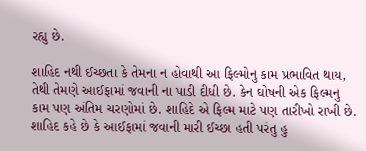રહ્યુ છે.

શાહિદ નથી ઈચ્છતા કે તેમના ન હોવાથી આ ફિલ્મોનુ કામ પ્રભાવિત થાય, તેથી તેમણે આઈફામાં જવાની ના પાડી દીધી છે. કેન ઘોષની એક ફિલ્મનુ કામ પણ અંતિમ ચરણોમાં છે. શાહિદે એ ફિલ્મ માટે પણ તારીખો રાખી છે. શાહિદ કહે છે કે આઈફામાં જવાની મારી ઈચ્છા હતી પરંતુ હુ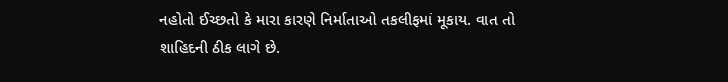નહોતો ઈચ્છતો કે મારા કારણે નિર્માતાઓ તકલીફમાં મૂકાય. વાત તો શાહિદની ઠીક લાગે છે.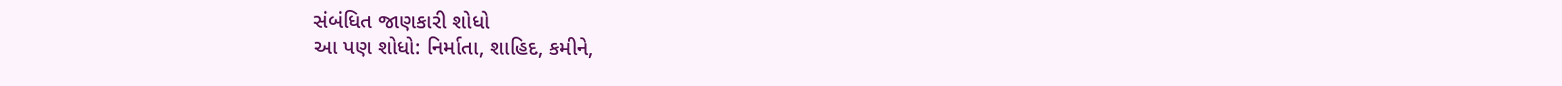સંબંધિત જાણકારી શોધો
આ પણ શોધો: નિર્માતા, શાહિદ, કમીને,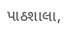પાઠશાલા,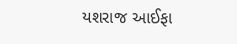યશરાજ આઈફા